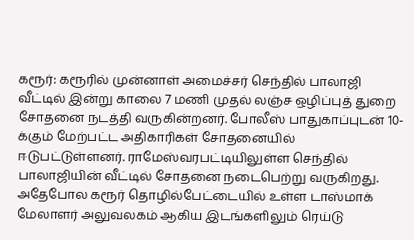கரூர்: கரூரில் முன்னாள் அமைச்சர் செந்தில் பாலாஜி வீட்டில் இன்று காலை 7 மணி முதல் லஞ்ச ஒழிப்புத் துறை சோதனை நடத்தி வருகின்றனர். போலீஸ் பாதுகாப்புடன் 10-க்கும் மேற்பட்ட அதிகாரிகள் சோதனையில் ஈடுபட்டுள்ளனர். ராமேஸ்வரபட்டியிலுள்ள செந்தில் பாலாஜியின் வீட்டில் சோதனை நடைபெற்று வருகிறது. அதேபோல கரூர் தொழில்பேட்டையில் உள்ள டாஸ்மாக் மேலாளர் அலுவலகம் ஆகிய இடங்களிலும் ரெய்டு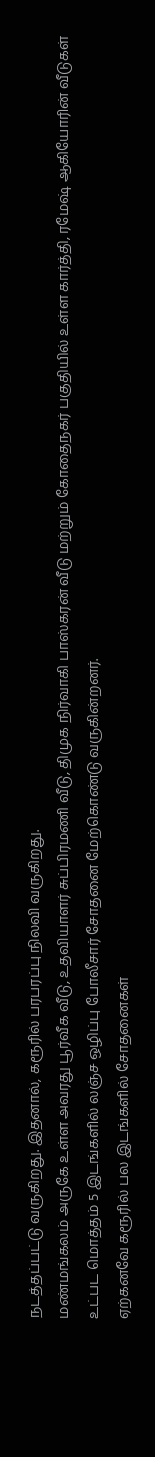நடத்தப்பட்டு வருகிறது. இதனால், கரூரில் பரபரப்பு நிலவி வருகிறது.
மண்மங்கலம் அருகே உள்ள அவரது பூர்வீக வீடு, உதவியாளர் சுப்பிரமணி வீடு, திமுக நிர்வாகி பாஸ்கரன் வீடு மற்றும் கோதைநகர் பகுதியில் உள்ள கார்த்தி, ரமேஷ் ஆகியோரின் வீடுகள் உட்பட மொத்தம் 5 இடங்களில் லஞ்ச ஒழிப்பு போலீசார் சோதனை மேற்கொண்டு வருகின்றனர்.
ஏற்கனவே கரூரில் பல இடங்களில் சோதனைகள்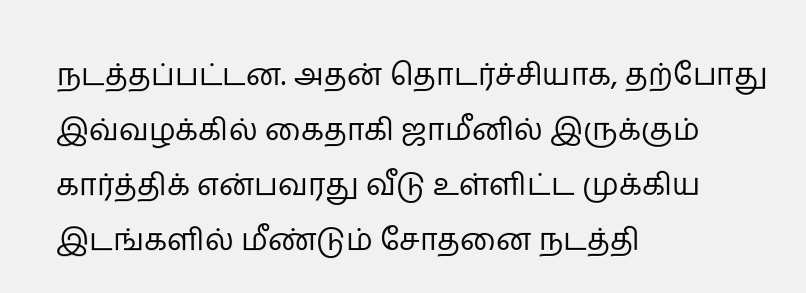நடத்தப்பட்டன. அதன் தொடர்ச்சியாக, தற்போது இவ்வழக்கில் கைதாகி ஜாமீனில் இருக்கும் கார்த்திக் என்பவரது வீடு உள்ளிட்ட முக்கிய இடங்களில் மீண்டும் சோதனை நடத்தி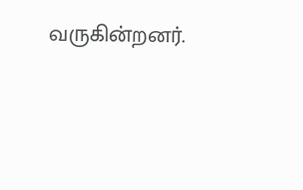வருகின்றனர்.